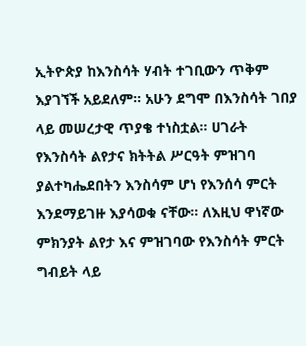ኢትዮጵያ ከእንስሳት ሃብት ተገቢውን ጥቅም እያገኘች አይደለም። አሁን ደግሞ በእንስሳት ገበያ ላይ መሠረታዊ ጥያቄ ተነስቷል። ሀገራት የእንስሳት ልየታና ክትትል ሥርዓት ምዝገባ ያልተካሔደበትን እንስሳም ሆነ የእንሰሳ ምርት እንደማይገዙ እያሳወቁ ናቸው። ለእዚህ ዋነኛው ምክንያት ልየታ እና ምዝገባው የእንስሳት ምርት ግብይት ላይ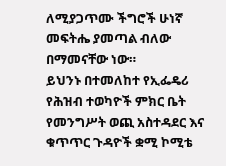ለሚያጋጥሙ ችግሮች ሁነኛ መፍትሔ ያመጣል ብለው በማመናቸው ነው።
ይህንኑ በተመለከተ የኢፌዴሪ የሕዝብ ተወካዮች ምክር ቤት የመንግሥት ወጪ አስተዳደር እና ቁጥጥር ጉዳዮች ቋሚ ኮሚቴ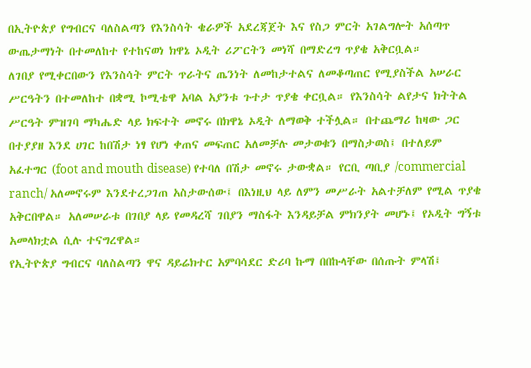በኢትዮጵያ የግብርና ባለስልጣን የእንስሳት ቄራዎች አደረጃጀት እና የስጋ ምርት አገልግሎት አሰጣጥ ውጤታማነት በተመለከተ የተከናወነ ክዋኔ ኦዲት ሪፖርትን መነሻ በማድረግ ጥያቄ አቅርቧል።
ለገበያ የሚቀርበውን የእንስሳት ምርት ጥራትና ጤንነት ለመከታተልና ለመቆጣጠር የሚያስችል አሠራር ሥርዓትን በተመለከተ በቋሚ ኮሚቴዋ አባል አያንቱ ጉተታ ጥያቄ ቀርቧል። የእንስሳት ልየታና ክትትል ሥርዓት ምዝገባ ማካሔድ ላይ ክፍተት መኖሩ በክዋኔ ኦዲት ለማወቅ ተችሏል። በተጨማሪ ከዛው ጋር በተያያዘ እንደ ሀገር ከበሽታ ነፃ የሆነ ቀጠና መፍጠር አለመቻሉ መታወቁን በማስታወስ፤ በተለይም አፈተግር (foot and mouth disease) የተባለ በሽታ መኖሩ ታውቋል። የርቢ ጣቢያ /commercial ranch/ አለመኖሩም እንደተረጋገጠ አስታውሰው፤ በእነዚህ ላይ ለምን መሥራት አልተቻለም የሚል ጥያቄ አቅርበዋል። አለመሠራቱ በገበያ ላይ የመዳረሻ ገበያን ማስፋት እንዳይቻል ምክንያት መሆኑ፤ የኦዲት ግኝቱ አመላክቷል ሲሉ ተናግረዋል።
የኢትዮጵያ ግብርና ባለስልጣን ዋና ዳይሬክተር አምባሳደር ድሪባ ኩማ በበኩላቸው በሰጡት ምላሽ፤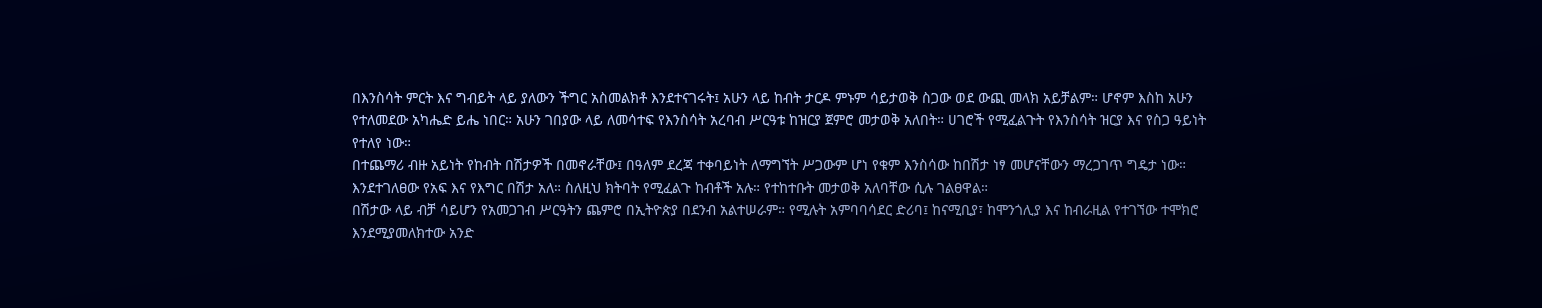በእንስሳት ምርት እና ግብይት ላይ ያለውን ችግር አስመልክቶ እንደተናገሩት፤ አሁን ላይ ከብት ታርዶ ምኑም ሳይታወቅ ስጋው ወደ ውጪ መላክ አይቻልም። ሆኖም እስከ አሁን የተለመደው አካሔድ ይሔ ነበር። አሁን ገበያው ላይ ለመሳተፍ የእንስሳት አረባብ ሥርዓቱ ከዝርያ ጀምሮ መታወቅ አለበት። ሀገሮች የሚፈልጉት የእንስሳት ዝርያ እና የስጋ ዓይነት የተለየ ነው።
በተጨማሪ ብዙ አይነት የከብት በሽታዎች በመኖራቸው፤ በዓለም ደረጃ ተቀባይነት ለማግኘት ሥጋውም ሆነ የቁም እንስሳው ከበሽታ ነፃ መሆናቸውን ማረጋገጥ ግዴታ ነው። እንደተገለፀው የአፍ እና የእግር በሽታ አለ። ስለዚህ ክትባት የሚፈልጉ ከብቶች አሉ። የተከተቡት መታወቅ አለባቸው ሲሉ ገልፀዋል።
በሽታው ላይ ብቻ ሳይሆን የአመጋገብ ሥርዓትን ጨምሮ በኢትዮጵያ በደንብ አልተሠራም። የሚሉት አምባባሳደር ድሪባ፤ ከናሚቢያ፣ ከሞንጎሊያ እና ከብራዚል የተገኘው ተሞክሮ እንደሚያመለክተው አንድ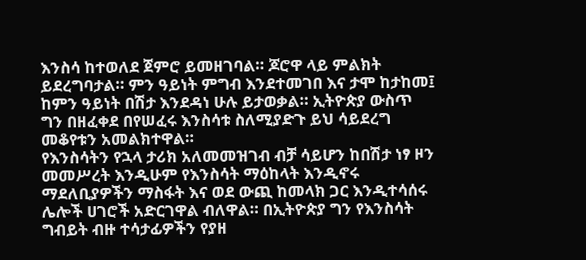እንስሳ ከተወለደ ጀምሮ ይመዘገባል። ጆሮዋ ላይ ምልክት ይደረግባታል። ምን ዓይነት ምግብ እንደተመገበ እና ታሞ ከታከመ፤ ከምን ዓይነት በሽታ እንደዳነ ሁሉ ይታወቃል። ኢትዮጵያ ውስጥ ግን በዘፈቀደ በየሠፈሩ እንስሳቱ ስለሚያድጉ ይህ ሳይደረግ መቆየቱን አመልክተዋል።
የእንስሳትን የኋላ ታሪክ አለመመዝገብ ብቻ ሳይሆን ከበሽታ ነፃ ዞን መመሥረት እንዲሁም የእንስሳት ማዕከላት እንዲኖሩ ማደለቢያዎችን ማስፋት እና ወደ ውጪ ከመላክ ጋር እንዲተሳሰሩ ሌሎች ሀገሮች አድርገዋል ብለዋል። በኢትዮጵያ ግን የእንስሳት ግብይት ብዙ ተሳታፊዎችን የያዘ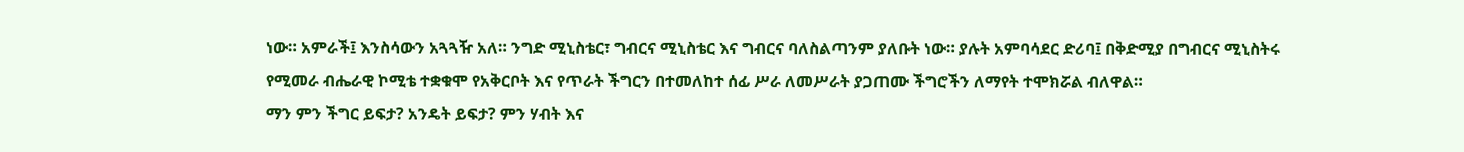ነው። አምራች፤ እንስሳውን አጓጓዥ አለ። ንግድ ሚኒስቴር፣ ግብርና ሚኒስቴር እና ግብርና ባለስልጣንም ያለቡት ነው። ያሉት አምባሳደር ድሪባ፤ በቅድሚያ በግብርና ሚኒስትሩ የሚመራ ብሔራዊ ኮሚቴ ተቋቁሞ የአቅርቦት እና የጥራት ችግርን በተመለከተ ሰፊ ሥራ ለመሥራት ያጋጠሙ ችግሮችን ለማየት ተሞክሯል ብለዋል።
ማን ምን ችግር ይፍታ? አንዴት ይፍታ? ምን ሃብት እና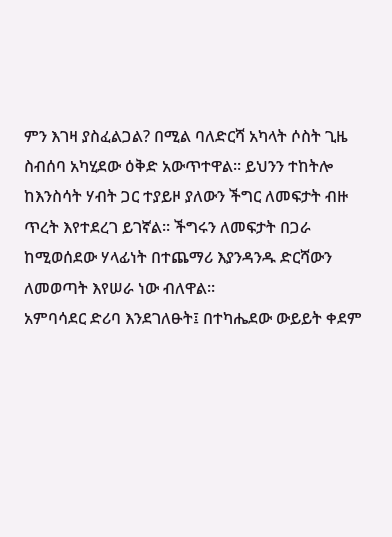ምን እገዛ ያስፈልጋል? በሚል ባለድርሻ አካላት ሶስት ጊዜ ስብሰባ አካሂደው ዕቅድ አውጥተዋል። ይህንን ተከትሎ ከእንስሳት ሃብት ጋር ተያይዞ ያለውን ችግር ለመፍታት ብዙ ጥረት እየተደረገ ይገኛል። ችግሩን ለመፍታት በጋራ ከሚወሰደው ሃላፊነት በተጨማሪ እያንዳንዱ ድርሻውን ለመወጣት እየሠራ ነው ብለዋል።
አምባሳደር ድሪባ እንደገለፁት፤ በተካሔደው ውይይት ቀደም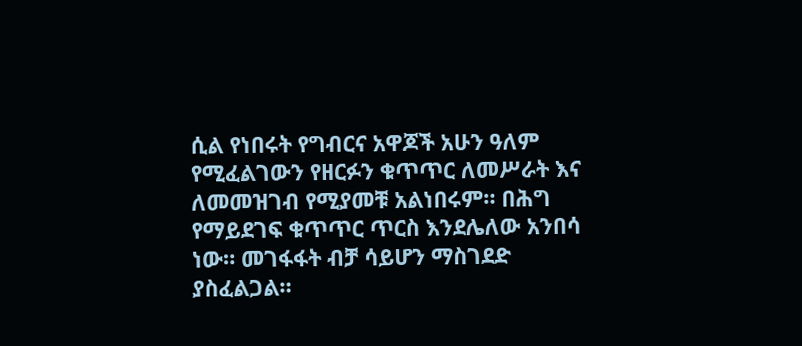ሲል የነበሩት የግብርና አዋጆች አሁን ዓለም የሚፈልገውን የዘርፉን ቁጥጥር ለመሥራት እና ለመመዝገብ የሚያመቹ አልነበሩም። በሕግ የማይደገፍ ቁጥጥር ጥርስ እንደሌለው አንበሳ ነው። መገፋፋት ብቻ ሳይሆን ማስገደድ ያስፈልጋል።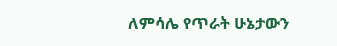ለምሳሌ የጥራት ሁኔታውን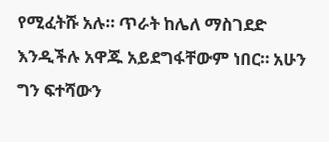የሚፈትሹ አሉ። ጥራት ከሌለ ማስገደድ እንዲችሉ አዋጁ አይደግፋቸውም ነበር። አሁን ግን ፍተሻውን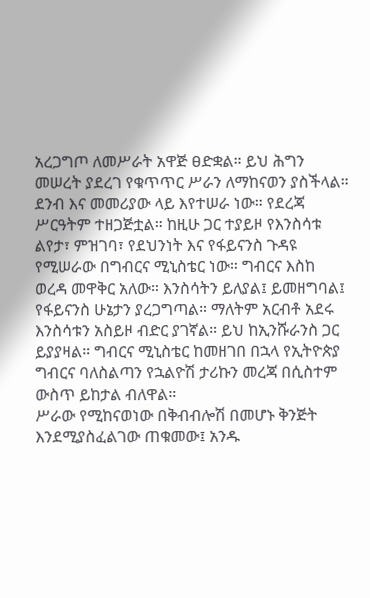አረጋግጦ ለመሥራት አዋጅ ፀድቋል። ይህ ሕግን መሠረት ያደረገ የቁጥጥር ሥራን ለማከናወን ያስችላል።
ደንብ እና መመሪያው ላይ እየተሠራ ነው። የደረጃ ሥርዓትም ተዘጋጅቷል። ከዚሁ ጋር ተያይዞ የእንስሳቱ ልየታ፣ ምዝገባ፣ የደህንነት እና የፋይናንስ ጉዳዩ የሚሠራው በግብርና ሚኒስቴር ነው። ግብርና እስከ ወረዳ መዋቅር አለው። እንስሳትን ይለያል፤ ይመዘግባል፤ የፋይናንስ ሁኔታን ያረጋግጣል። ማለትም አርብቶ አደሩ እንስሳቱን አስይዞ ብድር ያገኛል። ይህ ከኢንሹራንስ ጋር ይያያዛል። ግብርና ሚኒስቴር ከመዘገበ በኋላ የኢትዮጵያ ግብርና ባለስልጣን የኋልዮሽ ታሪኩን መረጃ በሲስተም ውስጥ ይከታል ብለዋል።
ሥራው የሚከናወነው በቅብብሎሽ በመሆኑ ቅንጅት እንደሚያስፈልገው ጠቁመው፤ አንዱ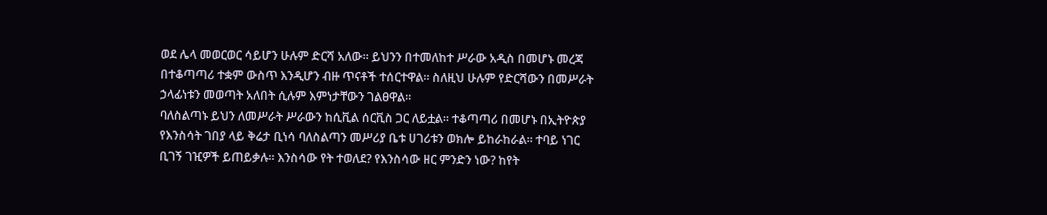ወደ ሌላ መወርወር ሳይሆን ሁሉም ድርሻ አለው። ይህንን በተመለከተ ሥራው አዲስ በመሆኑ መረጃ በተቆጣጣሪ ተቋም ውስጥ እንዲሆን ብዙ ጥናቶች ተሰርተዋል። ስለዚህ ሁሉም የድርሻውን በመሥራት ኃላፊነቱን መወጣት አለበት ሲሉም እምነታቸውን ገልፀዋል።
ባለስልጣኑ ይህን ለመሥራት ሥራውን ከሲቪል ሰርቪስ ጋር ለይቷል። ተቆጣጣሪ በመሆኑ በኢትዮጵያ የእንስሳት ገበያ ላይ ቅሬታ ቢነሳ ባለስልጣን መሥሪያ ቤቱ ሀገሪቱን ወክሎ ይከራከራል። ተባይ ነገር ቢገኝ ገዢዎች ይጠይቃሉ። እንስሳው የት ተወለደ? የእንስሳው ዘር ምንድን ነው? ከየት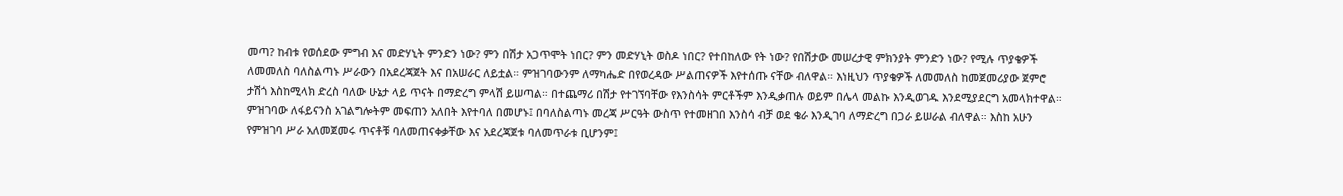መጣ? ከብቱ የወሰደው ምግብ እና መድሃኒት ምንድን ነው? ምን በሽታ አጋጥሞት ነበር? ምን መድሃኒት ወስዶ ነበር? የተበከለው የት ነው? የበሽታው መሠረታዊ ምክንያት ምንድን ነው? የሚሉ ጥያቄዎች ለመመለስ ባለስልጣኑ ሥራውን በአደረጃጀት እና በአሠራር ለይቷል። ምዝገባውንም ለማካሔድ በየወረዳው ሥልጠናዎች እየተሰጡ ናቸው ብለዋል። እነዚህን ጥያቄዎች ለመመለስ ከመጀመሪያው ጀምሮ ታሽጎ እስከሚላክ ድረስ ባለው ሁኔታ ላይ ጥናት በማድረግ ምላሽ ይሠጣል። በተጨማሪ በሽታ የተገኘባቸው የእንስሳት ምርቶችም እንዲቃጠሉ ወይም በሌላ መልኩ እንዲወገዱ እንደሚያደርግ አመላክተዋል።
ምዝገባው ለፋይናንስ አገልግሎትም መፍጠን አለበት እየተባለ በመሆኑ፤ በባለስልጣኑ መረጃ ሥርዓት ውስጥ የተመዘገበ እንስሳ ብቻ ወደ ቄራ እንዲገባ ለማድረግ በጋራ ይሠራል ብለዋል። እስከ አሁን የምዝገባ ሥራ አለመጀመሩ ጥናቶቹ ባለመጠናቀቃቸው እና አደረጃጀቱ ባለመጥራቱ ቢሆንም፤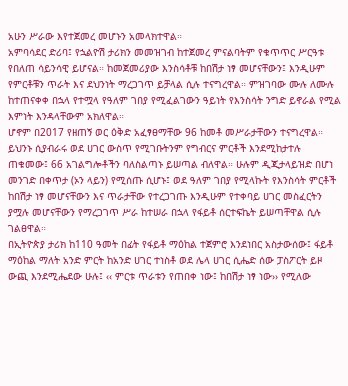አሁን ሥራው እየተጀመረ መሆኑን አመላክተዋል።
አምባሳደር ድሪባ፤ የኋልዮሽ ታሪክን መመዝገብ ከተጀመረ ምናልባትም የቁጥጥር ሥርዓቱ የበለጠ ሳይንሳዊ ይሆናል። ከመጀመሪያው እንስሳቶቹ ከበሽታ ነፃ መሆናቸውን፤ እንዲሁም የምርቶቹን ጥራት እና ደህንነት ማረጋገጥ ይቻላል ሲሉ ተናግረዋል። ምዝገባው ሙሉ ለሙሉ ከተጠናቀቀ በኋላ የተሟላ የዓለም ገበያ የሚፈልገውን ዓይነት የእንስሳት ንግድ ይኖራል የሚል እምነት እንዳላቸውም አክለዋል።
ሆኖም በ2017 የዘጠኝ ወር ዕቅድ አፈፃፀማቸው 96 ከመቶ መሥራታቸውን ተናግረዋል። ይህንኑ ሲያብራሩ ወደ ሀገር ውስጥ የሚገቡትንም የግብርና ምርቶች እንደሚከታተሉ ጠቁመው፤ 66 አገልግሎቶችን ባለስልጣኑ ይሠጣል ብለዋል። ሁሉም ዲጂታላይዝድ በሆነ መንገድ በቀጥታ (ኦን ላይን) የሚሰጡ ሲሆኑ፤ ወደ ዓለም ገበያ የሚላኩት የእንስሳት ምርቶች ከበሽታ ነፃ መሆናቸውን እና ጥራታቸው የተረጋገጡ እንዲሁም የተቀባይ ሀገር መስፈርትን ያሟሉ መሆናቸውን የማረጋገጥ ሥራ ከተሠራ በኋላ የፋይቶ ሰርተፍኬት ይሠጣቸዋል ሲሉ ገልፀዋል።
በኢትዮጵያ ታሪክ ከ110 ዓመት በፊት የፋይቶ ማዕከል ተጀምሮ እንደነበር አስታውሰው፤ ፋይቶ ማዕከል ማለት አንድ ምርት ከአንድ ሀገር ተነስቶ ወደ ሌላ ሀገር ሲሔድ ሰው ፓስፖርት ይዞ ውጪ እንደሚሔደው ሁሉ፤ ‹‹ ምርቱ ጥራቱን የጠበቀ ነው፤ ከበሽታ ነፃ ነው›› የሚለው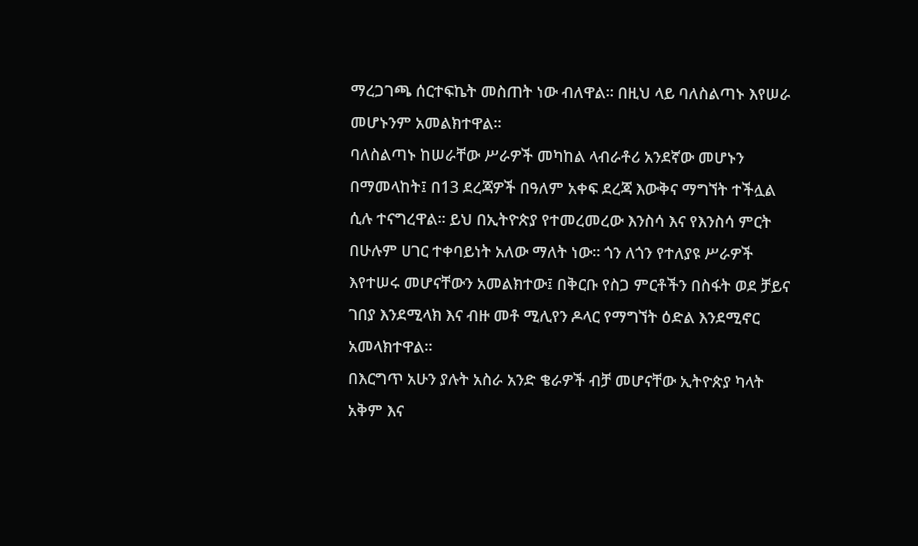ማረጋገጫ ሰርተፍኬት መስጠት ነው ብለዋል። በዚህ ላይ ባለስልጣኑ እየሠራ መሆኑንም አመልክተዋል።
ባለስልጣኑ ከሠራቸው ሥራዎች መካከል ላብራቶሪ አንደኛው መሆኑን በማመላከት፤ በ13 ደረጃዎች በዓለም አቀፍ ደረጃ እውቅና ማግኘት ተችሏል ሲሉ ተናግረዋል። ይህ በኢትዮጵያ የተመረመረው እንስሳ እና የእንስሳ ምርት በሁሉም ሀገር ተቀባይነት አለው ማለት ነው። ጎን ለጎን የተለያዩ ሥራዎች እየተሠሩ መሆናቸውን አመልክተው፤ በቅርቡ የስጋ ምርቶችን በስፋት ወደ ቻይና ገበያ እንደሚላክ እና ብዙ መቶ ሚሊየን ዶላር የማግኘት ዕድል እንደሚኖር አመላክተዋል።
በእርግጥ አሁን ያሉት አስራ አንድ ቄራዎች ብቻ መሆናቸው ኢትዮጵያ ካላት አቅም እና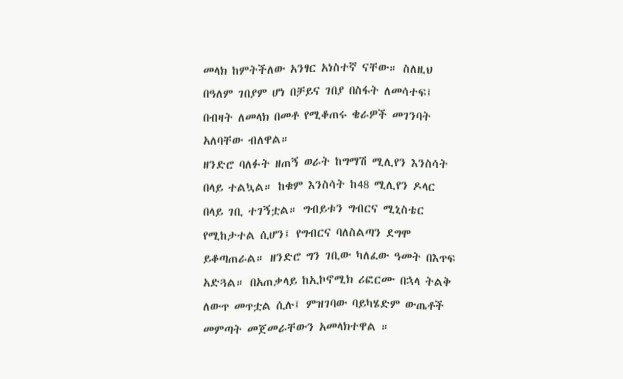መላክ ከምትችለው አንፃር አነስተኛ ናቸው። ስለዚህ በዓለም ገበያም ሆነ በቻይና ገበያ በስፋት ለመሳተፍ፤ በብዛት ለመላክ በመቶ የሚቆጠሩ ቄራዎች መገንባት አለባቸው ብለዋል።
ዘንድሮ ባለፉት ዘጠኝ ወራት ከግማሽ ሚሊየን እንስሳት በላይ ተልኳል። ከቁም እንስሳት ከ48 ሚሊየን ዶላር በላይ ገቢ ተገኝቷል። ግብይቱን ግብርና ሚኒስቴር የሚከታተል ሲሆን፤ የግብርና ባለስልጣን ደግሞ ይቆጣጠራል። ዘንድሮ ግን ገቢው ካለፈው ዓመት በእጥፍ አድጓል። በአጠቃላይ ከኢኮኖሚክ ሪፎርሙ በኋላ ትልቅ ለውጥ መጥቷል ሲሉ፤ ምዝገባው ባይካሄድም ውጤቶች መምጣት መጀመራቸውን አመላክተዋል ።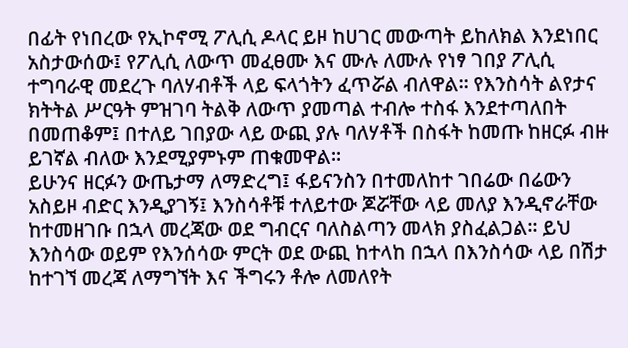በፊት የነበረው የኢኮኖሚ ፖሊሲ ዶላር ይዞ ከሀገር መውጣት ይከለክል እንደነበር አስታውሰው፤ የፖሊሲ ለውጥ መፈፀሙ እና ሙሉ ለሙሉ የነፃ ገበያ ፖሊሲ ተግባራዊ መደረጉ ባለሃብቶች ላይ ፍላጎትን ፈጥሯል ብለዋል። የእንስሳት ልየታና ክትትል ሥርዓት ምዝገባ ትልቅ ለውጥ ያመጣል ተብሎ ተስፋ እንደተጣለበት በመጠቆም፤ በተለይ ገበያው ላይ ውጪ ያሉ ባለሃቶች በስፋት ከመጡ ከዘርፉ ብዙ ይገኛል ብለው እንደሚያምኑም ጠቁመዋል።
ይሁንና ዘርፉን ውጤታማ ለማድረግ፤ ፋይናንስን በተመለከተ ገበሬው በሬውን አስይዞ ብድር እንዲያገኝ፤ እንስሳቶቹ ተለይተው ጆሯቸው ላይ መለያ እንዲኖራቸው ከተመዘገቡ በኋላ መረጃው ወደ ግብርና ባለስልጣን መላክ ያስፈልጋል። ይህ እንስሳው ወይም የእንሰሳው ምርት ወደ ውጪ ከተላከ በኋላ በእንስሳው ላይ በሽታ ከተገኘ መረጃ ለማግኘት እና ችግሩን ቶሎ ለመለየት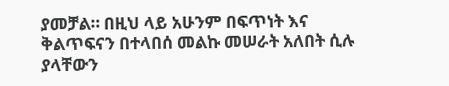ያመቻል። በዚህ ላይ አሁንም በፍጥነት እና ቅልጥፍናን በተላበሰ መልኩ መሠራት አለበት ሲሉ ያላቸውን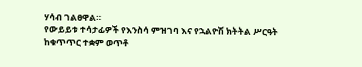ሃሳብ ገልፀዋል።
የውይይቱ ተሳታፊዎች የእንስሳ ምዝገባ እና የኋልዮሽ ክትትል ሥርዓት ከቁጥጥር ተቋም ወጥቶ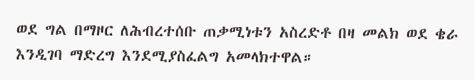ወደ ግል በማዞር ለሕብረተሰቡ ጠቃሚነቱን አስረድቶ በዛ መልክ ወደ ቄራ እንዲገባ ማድረግ እንደሚያስፈልግ አመላክተዋል።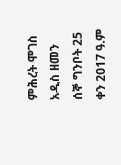ምሕረት ሞገስ
አዲስ ዘመን ሰኞ ግንቦት 25 ቀን 2017 ዓ.ም